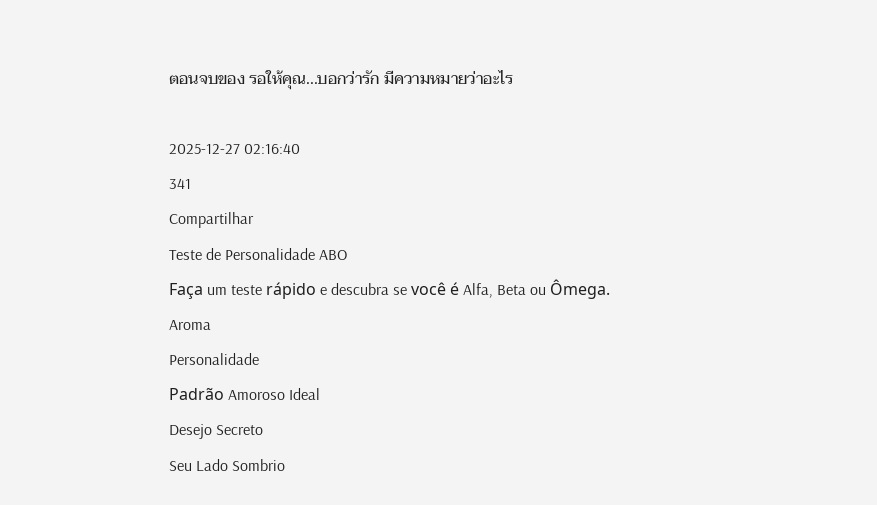ตอนจบของ รอให้คุณ...บอกว่ารัก มีความหมายว่าอะไร

2025-12-27 02:16:40
341
Compartilhar
Teste de Personalidade ABO
Faça um teste rápido e descubra se você é Alfa, Beta ou Ômega.
Aroma
Personalidade
Padrão Amoroso Ideal
Desejo Secreto
Seu Lado Sombrio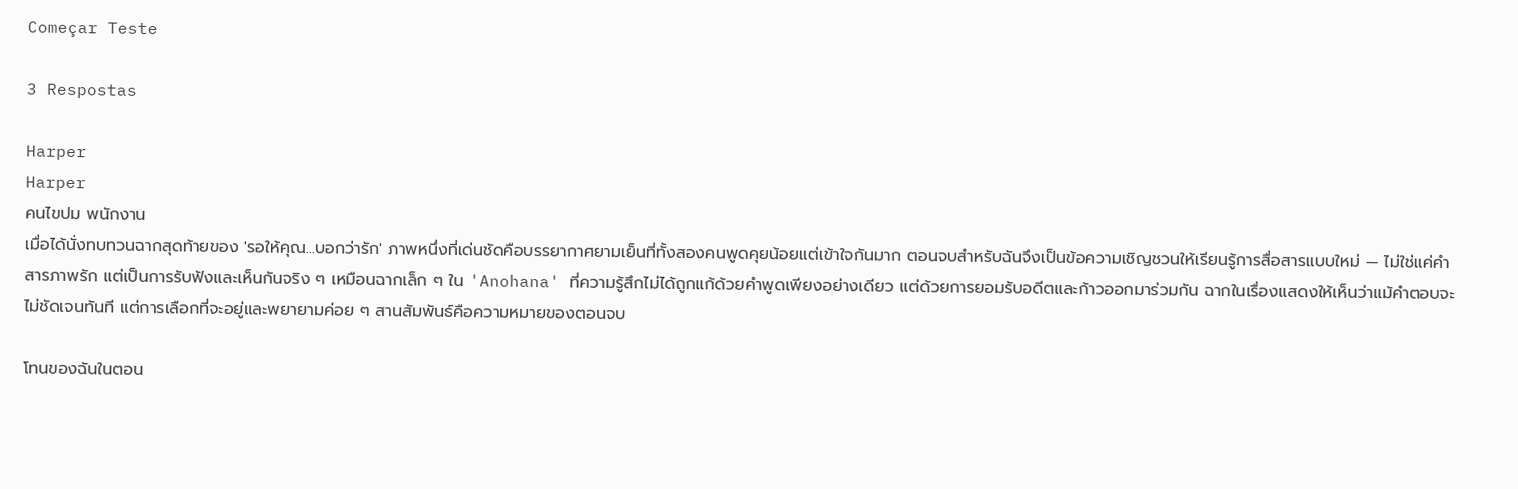Começar Teste

3 Respostas

Harper
Harper
คนไขปม พนักงาน
เมื่อได้นั่งทบทวนฉากสุดท้ายของ 'รอให้คุณ...บอกว่ารัก' ภาพหนึ่งที่เด่นชัดคือบรรยากาศยามเย็นที่ทั้งสองคนพูดคุยน้อยแต่เข้าใจกันมาก ตอนจบสำหรับฉันจึงเป็นข้อความเชิญชวนให้เรียนรู้การสื่อสารแบบใหม่ — ไม่ใช่แค่คำสารภาพรัก แต่เป็นการรับฟังและเห็นกันจริง ๆ เหมือนฉากเล็ก ๆ ใน 'Anohana' ที่ความรู้สึกไม่ได้ถูกแก้ด้วยคำพูดเพียงอย่างเดียว แต่ด้วยการยอมรับอดีตและก้าวออกมาร่วมกัน ฉากในเรื่องแสดงให้เห็นว่าแม้คำตอบจะไม่ชัดเจนทันที แต่การเลือกที่จะอยู่และพยายามค่อย ๆ สานสัมพันธ์คือความหมายของตอนจบ

โทนของฉันในตอน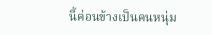นี้ค่อนข้างเป็นคนหนุ่ม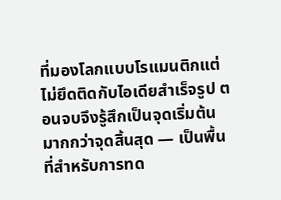ที่มองโลกแบบโรแมนติกแต่ไม่ยึดติดกับไอเดียสำเร็จรูป ตอนจบจึงรู้สึกเป็นจุดเริ่มต้นมากกว่าจุดสิ้นสุด — เป็นพื้นที่สำหรับการทด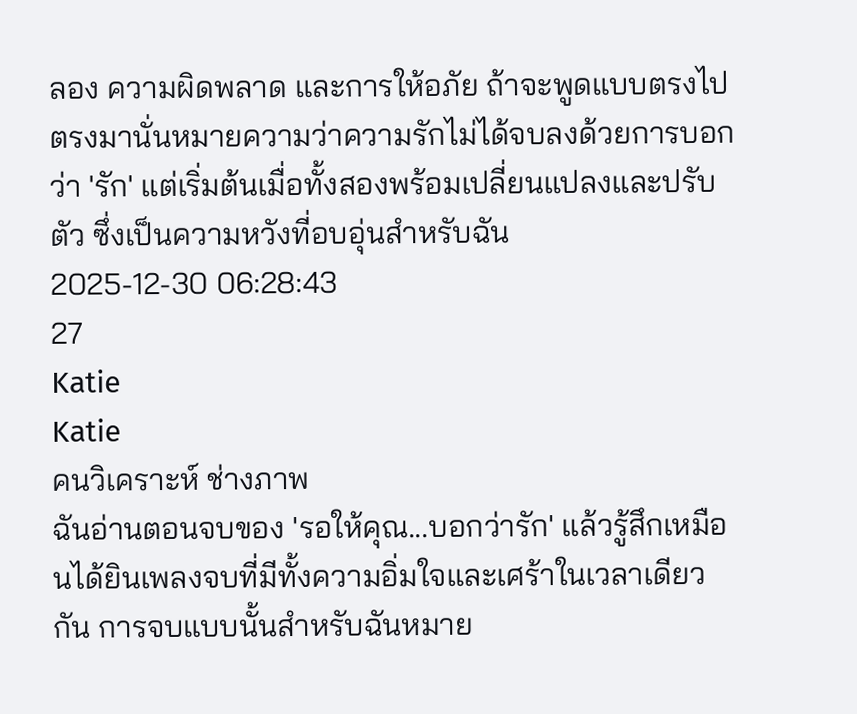ลอง ความผิดพลาด และการให้อภัย ถ้าจะพูดแบบตรงไปตรงมานั่นหมายความว่าความรักไม่ได้จบลงด้วยการบอกว่า 'รัก' แต่เริ่มต้นเมื่อทั้งสองพร้อมเปลี่ยนแปลงและปรับตัว ซึ่งเป็นความหวังที่อบอุ่นสำหรับฉัน
2025-12-30 06:28:43
27
Katie
Katie
คนวิเคราะห์ ช่างภาพ
ฉันอ่านตอนจบของ 'รอให้คุณ...บอกว่ารัก' แล้วรู้สึกเหมือนได้ยินเพลงจบที่มีทั้งความอิ่มใจและเศร้าในเวลาเดียวกัน การจบแบบนั้นสำหรับฉันหมาย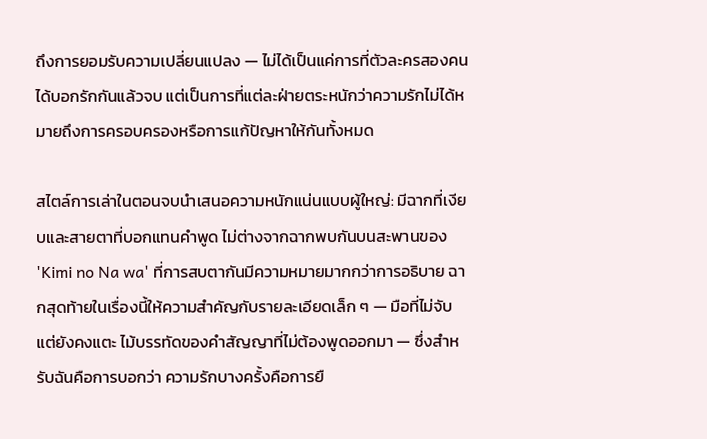ถึงการยอมรับความเปลี่ยนแปลง — ไม่ได้เป็นแค่การที่ตัวละครสองคนได้บอกรักกันแล้วจบ แต่เป็นการที่แต่ละฝ่ายตระหนักว่าความรักไม่ได้หมายถึงการครอบครองหรือการแก้ปัญหาให้กันทั้งหมด

สไตล์การเล่าในตอนจบนำเสนอความหนักแน่นแบบผู้ใหญ่: มีฉากที่เงียบและสายตาที่บอกแทนคำพูด ไม่ต่างจากฉากพบกันบนสะพานของ 'Kimi no Na wa' ที่การสบตากันมีความหมายมากกว่าการอธิบาย ฉากสุดท้ายในเรื่องนี้ให้ความสำคัญกับรายละเอียดเล็ก ๆ — มือที่ไม่จับแต่ยังคงแตะ ไม้บรรทัดของคำสัญญาที่ไม่ต้องพูดออกมา — ซึ่งสำหรับฉันคือการบอกว่า ความรักบางครั้งคือการยื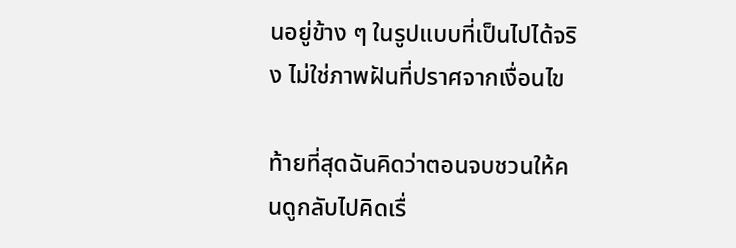นอยู่ข้าง ๆ ในรูปแบบที่เป็นไปได้จริง ไม่ใช่ภาพฝันที่ปราศจากเงื่อนไข

ท้ายที่สุดฉันคิดว่าตอนจบชวนให้คนดูกลับไปคิดเรื่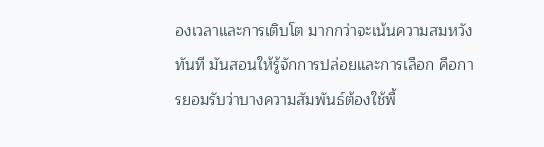องเวลาและการเติบโต มากกว่าจะเน้นความสมหวังทันที มันสอนให้รู้จักการปล่อยและการเลือก คือการยอมรับว่าบางความสัมพันธ์ต้องใช้พื้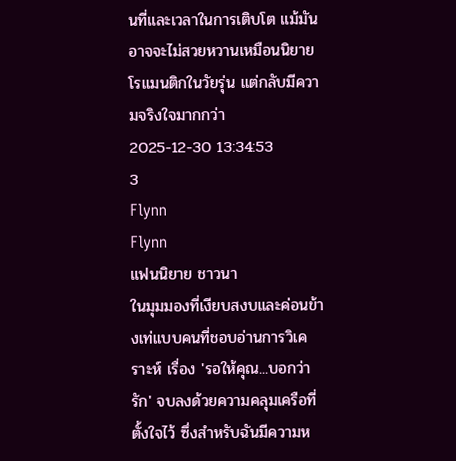นที่และเวลาในการเติบโต แม้มันอาจจะไม่สวยหวานเหมือนนิยายโรแมนติกในวัยรุ่น แต่กลับมีความจริงใจมากกว่า
2025-12-30 13:34:53
3
Flynn
Flynn
แฟนนิยาย ชาวนา
ในมุมมองที่เงียบสงบและค่อนข้างเท่แบบคนที่ชอบอ่านการวิเคราะห์ เรื่อง 'รอให้คุณ...บอกว่ารัก' จบลงด้วยความคลุมเครือที่ตั้งใจไว้ ซึ่งสำหรับฉันมีความห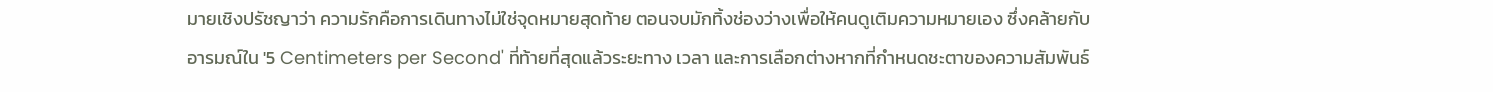มายเชิงปรัชญาว่า ความรักคือการเดินทางไม่ใช่จุดหมายสุดท้าย ตอนจบมักทิ้งช่องว่างเพื่อให้คนดูเติมความหมายเอง ซึ่งคล้ายกับอารมณ์ใน '5 Centimeters per Second' ที่ท้ายที่สุดแล้วระยะทาง เวลา และการเลือกต่างหากที่กำหนดชะตาของความสัมพันธ์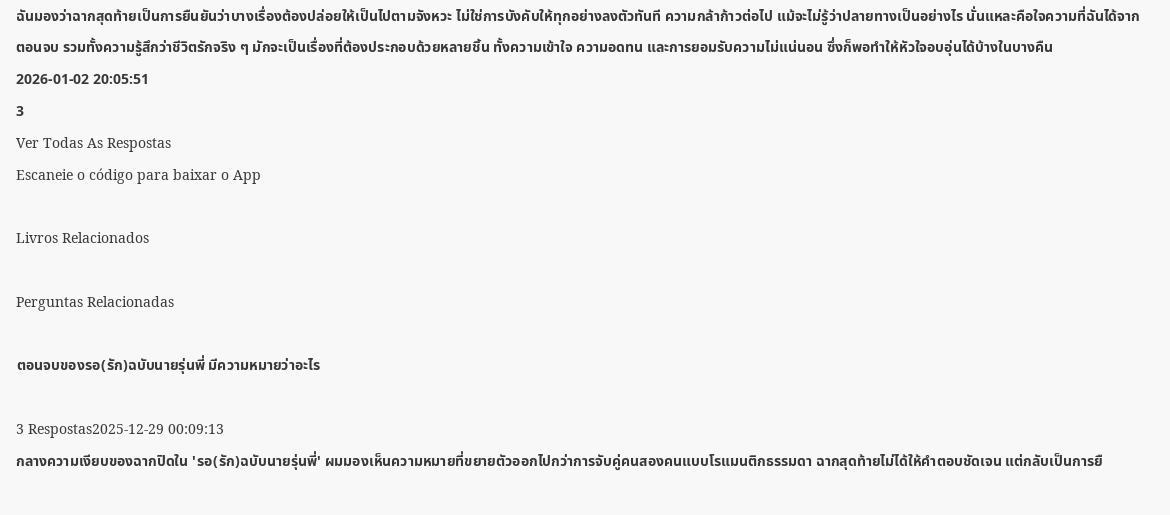ฉันมองว่าฉากสุดท้ายเป็นการยืนยันว่าบางเรื่องต้องปล่อยให้เป็นไปตามจังหวะ ไม่ใช่การบังคับให้ทุกอย่างลงตัวทันที ความกล้าก้าวต่อไป แม้จะไม่รู้ว่าปลายทางเป็นอย่างไร นั่นแหละคือใจความที่ฉันได้จากตอนจบ รวมทั้งความรู้สึกว่าชีวิตรักจริง ๆ มักจะเป็นเรื่องที่ต้องประกอบด้วยหลายชิ้น ทั้งความเข้าใจ ความอดทน และการยอมรับความไม่แน่นอน ซึ่งก็พอทำให้หัวใจอบอุ่นได้บ้างในบางคืน
2026-01-02 20:05:51
3
Ver Todas As Respostas
Escaneie o código para baixar o App

Livros Relacionados

Perguntas Relacionadas

ตอนจบของรอ(รัก)ฉบับนายรุ่นพี่ มีความหมายว่าอะไร

3 Respostas2025-12-29 00:09:13
กลางความเงียบของฉากปิดใน 'รอ(รัก)ฉบับนายรุ่นพี่' ผมมองเห็นความหมายที่ขยายตัวออกไปกว่าการจับคู่คนสองคนแบบโรแมนติกธรรมดา ฉากสุดท้ายไม่ได้ให้คำตอบชัดเจน แต่กลับเป็นการยื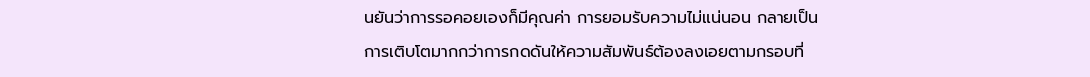นยันว่าการรอคอยเองก็มีคุณค่า การยอมรับความไม่แน่นอน กลายเป็นการเติบโตมากกว่าการกดดันให้ความสัมพันธ์ต้องลงเอยตามกรอบที่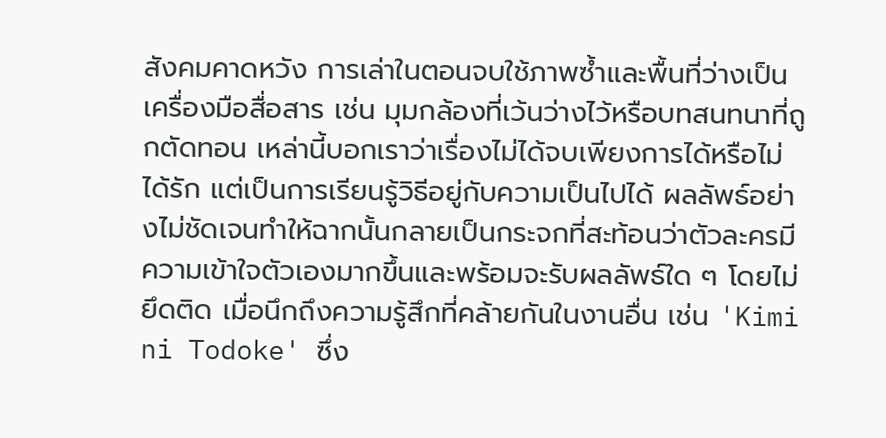สังคมคาดหวัง การเล่าในตอนจบใช้ภาพซ้ำและพื้นที่ว่างเป็นเครื่องมือสื่อสาร เช่น มุมกล้องที่เว้นว่างไว้หรือบทสนทนาที่ถูกตัดทอน เหล่านี้บอกเราว่าเรื่องไม่ได้จบเพียงการได้หรือไม่ได้รัก แต่เป็นการเรียนรู้วิธีอยู่กับความเป็นไปได้ ผลลัพธ์อย่างไม่ชัดเจนทำให้ฉากนั้นกลายเป็นกระจกที่สะท้อนว่าตัวละครมีความเข้าใจตัวเองมากขึ้นและพร้อมจะรับผลลัพธ์ใด ๆ โดยไม่ยึดติด เมื่อนึกถึงความรู้สึกที่คล้ายกันในงานอื่น เช่น 'Kimi ni Todoke' ซึ่ง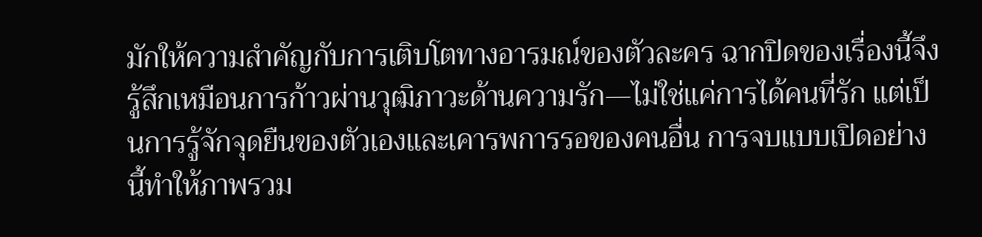มักให้ความสำคัญกับการเติบโตทางอารมณ์ของตัวละคร ฉากปิดของเรื่องนี้จึงรู้สึกเหมือนการก้าวผ่านวุฒิภาวะด้านความรัก—ไม่ใช่แค่การได้คนที่รัก แต่เป็นการรู้จักจุดยืนของตัวเองและเคารพการรอของคนอื่น การจบแบบเปิดอย่างนี้ทำให้ภาพรวม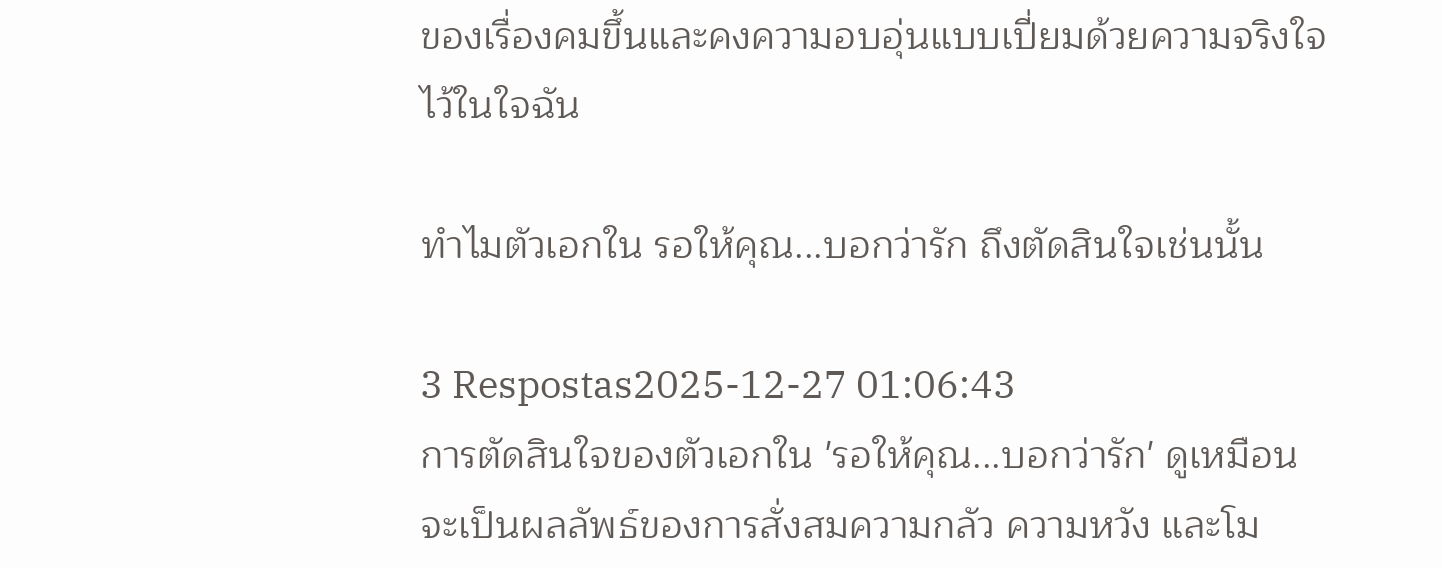ของเรื่องคมขึ้นและคงความอบอุ่นแบบเปี่ยมด้วยความจริงใจไว้ในใจฉัน

ทำไมตัวเอกใน รอให้คุณ...บอกว่ารัก ถึงตัดสินใจเช่นนั้น

3 Respostas2025-12-27 01:06:43
การตัดสินใจของตัวเอกใน 'รอให้คุณ...บอกว่ารัก' ดูเหมือนจะเป็นผลลัพธ์ของการสั่งสมความกลัว ความหวัง และโม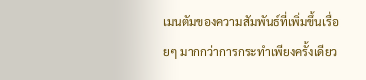เมนตัมของความสัมพันธ์ที่เพิ่มขึ้นเรื่อยๆ มากกว่าการกระทำเพียงครั้งเดียว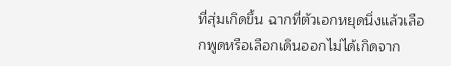ที่สุ่มเกิดขึ้น ฉากที่ตัวเอกหยุดนิ่งแล้วเลือกพูดหรือเลือกเดินออกไม่ได้เกิดจาก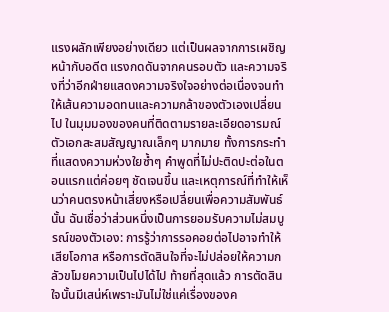แรงผลักเพียงอย่างเดียว แต่เป็นผลจากการเผชิญหน้ากับอดีต แรงกดดันจากคนรอบตัว และความจริงที่ว่าอีกฝ่ายแสดงความจริงใจอย่างต่อเนื่องจนทำให้เส้นความอดทนและความกล้าของตัวเองเปลี่ยนไป ในมุมมองของคนที่ติดตามรายละเอียดอารมณ์ ตัวเอกสะสมสัญญาณเล็กๆ มากมาย ทั้งการกระทำที่แสดงความห่วงใยซ้ำๆ คำพูดที่ไม่ปะติดปะต่อในตอนแรกแต่ค่อยๆ ชัดเจนขึ้น และเหตุการณ์ที่ทำให้เห็นว่าคนตรงหน้าเสี่ยงหรือเปลี่ยนเพื่อความสัมพันธ์นั้น ฉันเชื่อว่าส่วนหนึ่งเป็นการยอมรับความไม่สมบูรณ์ของตัวเอง: การรู้ว่าการรอคอยต่อไปอาจทำให้เสียโอกาส หรือการตัดสินใจที่จะไม่ปล่อยให้ความกลัวขโมยความเป็นไปได้ไป ท้ายที่สุดแล้ว การตัดสินใจนั้นมีเสน่ห์เพราะมันไม่ใช่แค่เรื่องของค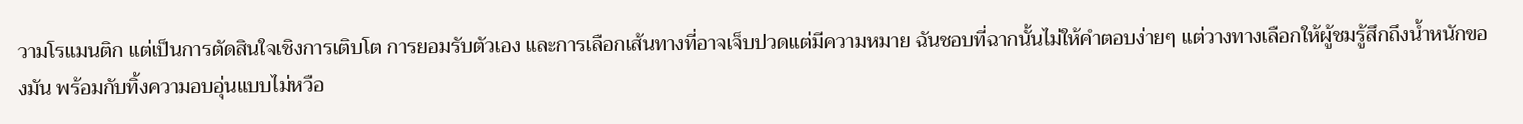วามโรแมนติก แต่เป็นการตัดสินใจเชิงการเติบโต การยอมรับตัวเอง และการเลือกเส้นทางที่อาจเจ็บปวดแต่มีความหมาย ฉันชอบที่ฉากนั้นไม่ให้คำตอบง่ายๆ แต่วางทางเลือกให้ผู้ชมรู้สึกถึงน้ำหนักของมัน พร้อมกับทิ้งความอบอุ่นแบบไม่หวือ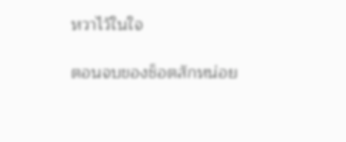หวาไว้ในใจ

ตอนจบของช็อตสักหน่อย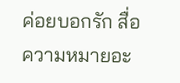ค่อยบอกรัก สื่อความหมายอะ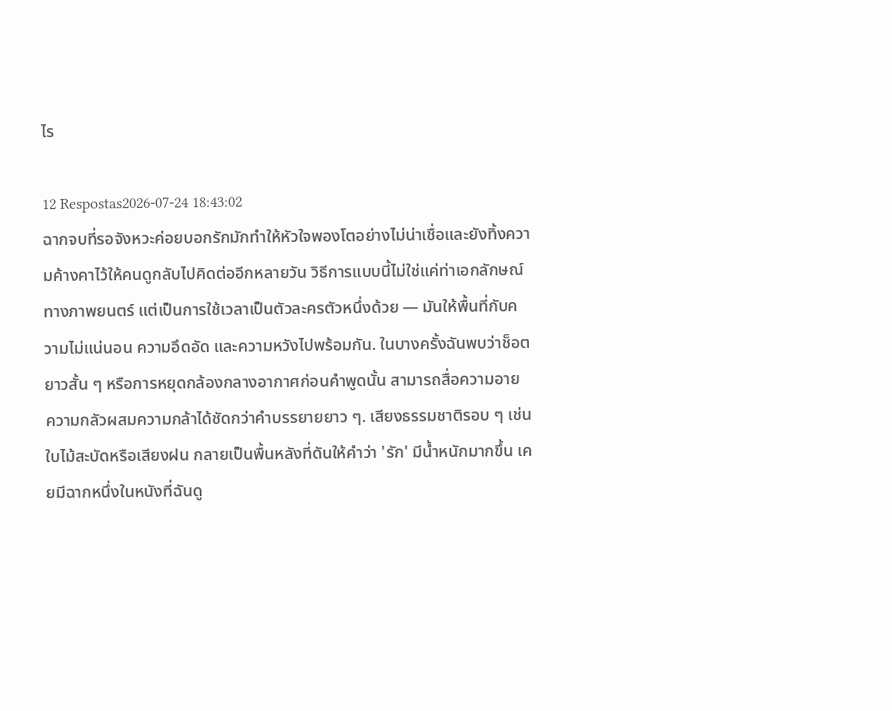ไร

12 Respostas2026-07-24 18:43:02
ฉากจบที่รอจังหวะค่อยบอกรักมักทำให้หัวใจพองโตอย่างไม่น่าเชื่อและยังทิ้งความค้างคาไว้ให้คนดูกลับไปคิดต่ออีกหลายวัน วิธีการแบบนี้ไม่ใช่แค่ท่าเอกลักษณ์ทางภาพยนตร์ แต่เป็นการใช้เวลาเป็นตัวละครตัวหนึ่งด้วย — มันให้พื้นที่กับความไม่แน่นอน ความอึดอัด และความหวังไปพร้อมกัน. ในบางครั้งฉันพบว่าช็อตยาวสั้น ๆ หรือการหยุดกล้องกลางอากาศก่อนคำพูดนั้น สามารถสื่อความอาย ความกลัวผสมความกล้าได้ชัดกว่าคำบรรยายยาว ๆ. เสียงธรรมชาติรอบ ๆ เช่นใบไม้สะบัดหรือเสียงฝน กลายเป็นพื้นหลังที่ดันให้คำว่า 'รัก' มีน้ำหนักมากขึ้น เคยมีฉากหนึ่งในหนังที่ฉันดู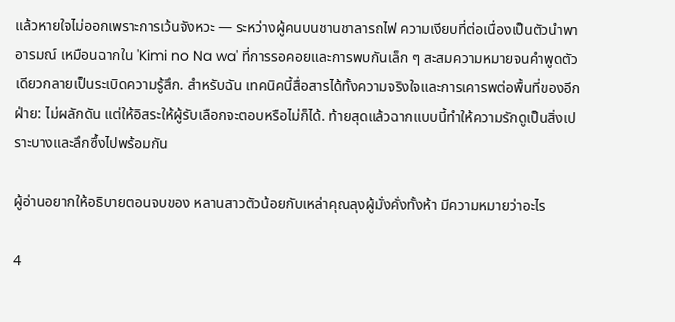แล้วหายใจไม่ออกเพราะการเว้นจังหวะ — ระหว่างผู้คนบนชานชาลารถไฟ ความเงียบที่ต่อเนื่องเป็นตัวนำพาอารมณ์ เหมือนฉากใน 'Kimi no Na wa' ที่การรอคอยและการพบกันเล็ก ๆ สะสมความหมายจนคำพูดตัวเดียวกลายเป็นระเบิดความรู้สึก. สำหรับฉัน เทคนิคนี้สื่อสารได้ทั้งความจริงใจและการเคารพต่อพื้นที่ของอีกฝ่าย: ไม่ผลักดัน แต่ให้อิสระให้ผู้รับเลือกจะตอบหรือไม่ก็ได้. ท้ายสุดแล้วฉากแบบนี้ทำให้ความรักดูเป็นสิ่งเปราะบางและลึกซึ้งไปพร้อมกัน

ผู้อ่านอยากให้อธิบายตอนจบของ หลานสาวตัวน้อยกับเหล่าคุณลุงผู้มั่งคั่งทั้งห้า มีความหมายว่าอะไร

4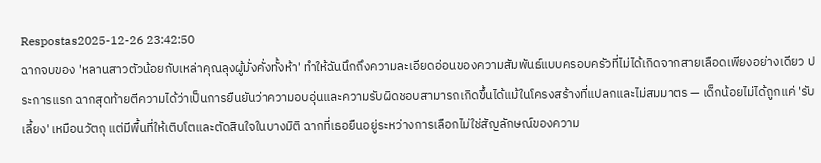Respostas2025-12-26 23:42:50
ฉากจบของ 'หลานสาวตัวน้อยกับเหล่าคุณลุงผู้มั่งคั่งทั้งห้า' ทำให้ฉันนึกถึงความละเอียดอ่อนของความสัมพันธ์แบบครอบครัวที่ไม่ได้เกิดจากสายเลือดเพียงอย่างเดียว ประการแรก ฉากสุดท้ายตีความได้ว่าเป็นการยืนยันว่าความอบอุ่นและความรับผิดชอบสามารถเกิดขึ้นได้แม้ในโครงสร้างที่แปลกและไม่สมมาตร — เด็กน้อยไม่ได้ถูกแค่ 'รับเลี้ยง' เหมือนวัตถุ แต่มีพื้นที่ให้เติบโตและตัดสินใจในบางมิติ ฉากที่เธอยืนอยู่ระหว่างการเลือกไม่ใช่สัญลักษณ์ของความ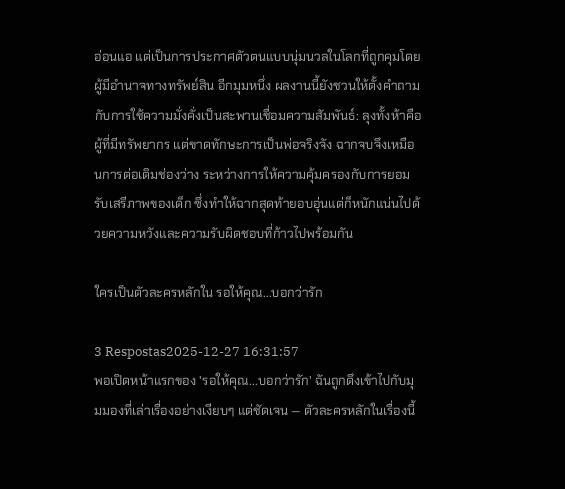อ่อนแอ แต่เป็นการประกาศตัวตนแบบนุ่มนวลในโลกที่ถูกคุมโดยผู้มีอำนาจทางทรัพย์สิน อีกมุมหนึ่ง ผลงานนี้ยังชวนให้ตั้งคำถามกับการใช้ความมั่งคั่งเป็นสะพานเชื่อมความสัมพันธ์: ลุงทั้งห้าคือผู้ที่มีทรัพยากร แต่ขาดทักษะการเป็นพ่อจริงจัง ฉากจบจึงเหมือนการต่อเติมช่องว่าง ระหว่างการให้ความคุ้มครองกับการยอมรับเสรีภาพของเด็ก ซึ่งทำให้ฉากสุดท้ายอบอุ่นแต่ก็หนักแน่นไปด้วยความหวังและความรับผิดชอบที่ก้าวไปพร้อมกัน

ใครเป็นตัวละครหลักใน รอให้คุณ...บอกว่ารัก

3 Respostas2025-12-27 16:31:57
พอเปิดหน้าแรกของ 'รอให้คุณ...บอกว่ารัก' ฉันถูกดึงเข้าไปกับมุมมองที่เล่าเรื่องอย่างเงียบๆ แต่ชัดเจน — ตัวละครหลักในเรื่องนี้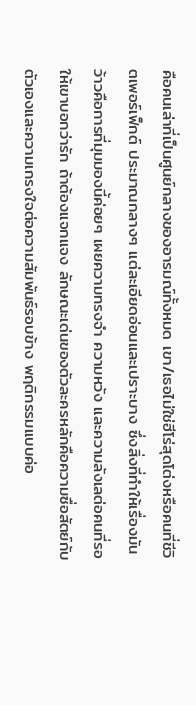คือคนเล่าที่เป็นศูนย์กลางของอารมณ์ทั้งหมด เขา/เธอไม่ใช่ฮีโร่สุดโต่งหรือคนที่ชีวิตเพอร์เฟ็กต์ ประมาณกลางๆ แต่ละเอียดอ่อนและเปราะบาง ซึ่งสิ่งที่ทำให้เรื่องมันว้าวคือการที่มุมมองนี้ค่อยๆ เผยความทรงจำ ความหวัง และความลังเลต่อคนที่รอให้เขาบอกว่ารัก ถ้าต้องแจกแจง ลักษณะเด่นของตัวละครหลักคือความซื่อสัตย์กับตัวเองและความเกรงใจต่อความสัมพันธ์รอบข้าง พฤติกรรมแบบค่อ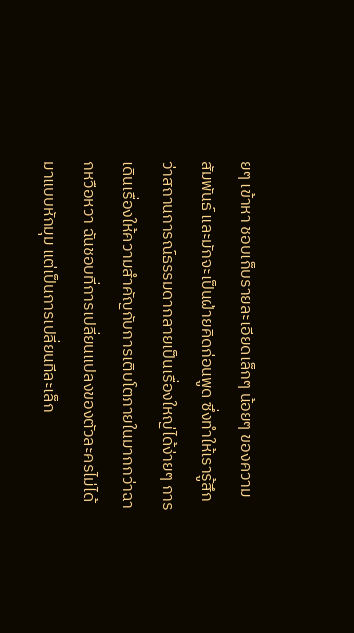ยๆ เข้าหา ชอบเก็บรายละเอียดเล็กๆ น้อยๆ ของความสัมพันธ์ และมักจะเป็นฝ่ายคิดก่อนพูด ซึ่งทำให้เรารู้สึกว่าสถานการณ์ธรรมดากลายเป็นเรื่องใหญ่ได้ง่ายๆ การเดินเรื่องให้ความสำคัญกับการเติบโตภายในมากกว่าฉากหวือหวา ฉันชอบที่การเปลี่ยนแปลงของตัวละครไม่ได้มาแบบหักมุม แต่เป็นการเปลี่ยนทีละเล็ก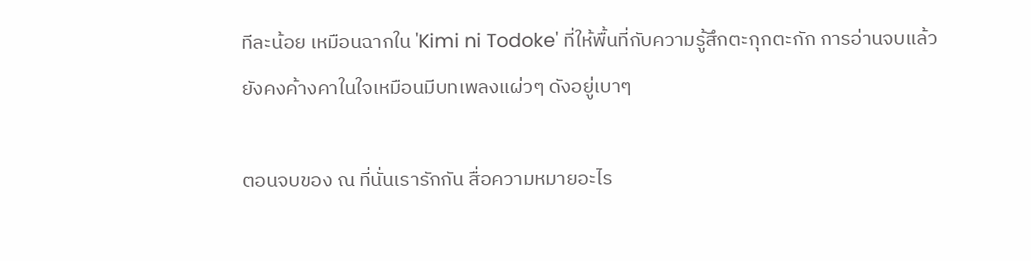ทีละน้อย เหมือนฉากใน 'Kimi ni Todoke' ที่ให้พื้นที่กับความรู้สึกตะกุกตะกัก การอ่านจบแล้วยังคงค้างคาในใจเหมือนมีบทเพลงแผ่วๆ ดังอยู่เบาๆ

ตอนจบของ ณ ที่นั่นเรารักกัน สื่อความหมายอะไร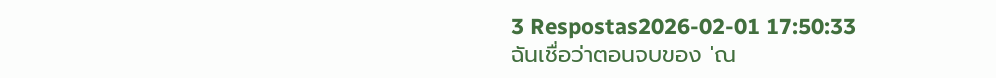3 Respostas2026-02-01 17:50:33
ฉันเชื่อว่าตอนจบของ 'ณ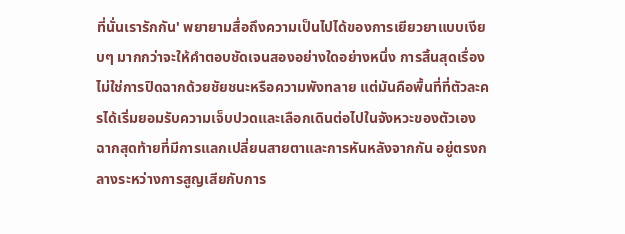ที่นั่นเรารักกัน' พยายามสื่อถึงความเป็นไปได้ของการเยียวยาแบบเงียบๆ มากกว่าจะให้คำตอบชัดเจนสองอย่างใดอย่างหนึ่ง การสิ้นสุดเรื่องไม่ใช่การปิดฉากด้วยชัยชนะหรือความพังทลาย แต่มันคือพื้นที่ที่ตัวละครได้เริ่มยอมรับความเจ็บปวดและเลือกเดินต่อไปในจังหวะของตัวเอง ฉากสุดท้ายที่มีการแลกเปลี่ยนสายตาและการหันหลังจากกัน อยู่ตรงกลางระหว่างการสูญเสียกับการ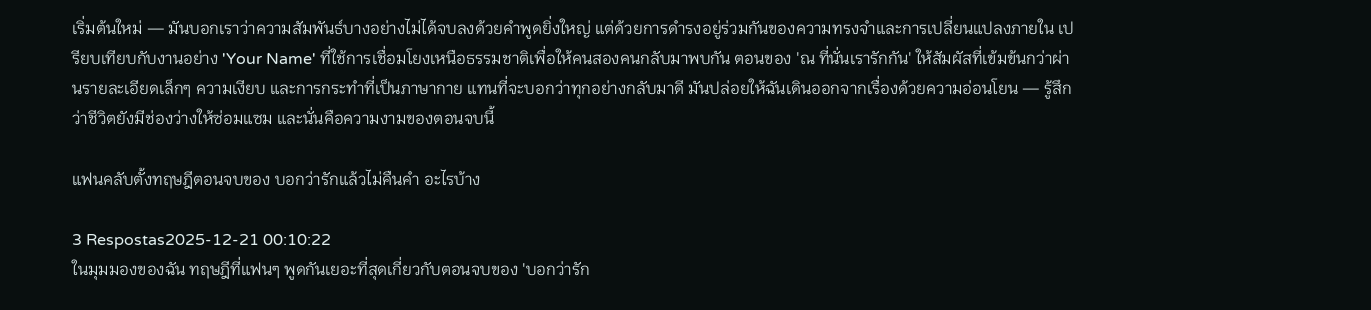เริ่มต้นใหม่ — มันบอกเราว่าความสัมพันธ์บางอย่างไม่ได้จบลงด้วยคำพูดยิ่งใหญ่ แต่ด้วยการดำรงอยู่ร่วมกันของความทรงจำและการเปลี่ยนแปลงภายใน เปรียบเทียบกับงานอย่าง 'Your Name' ที่ใช้การเชื่อมโยงเหนือธรรมชาติเพื่อให้คนสองคนกลับมาพบกัน ตอนของ 'ณ ที่นั่นเรารักกัน' ให้สัมผัสที่เข้มข้นกว่าผ่านรายละเอียดเล็กๆ ความเงียบ และการกระทำที่เป็นภาษากาย แทนที่จะบอกว่าทุกอย่างกลับมาดี มันปล่อยให้ฉันเดินออกจากเรื่องด้วยความอ่อนโยน — รู้สึกว่าชีวิตยังมีช่องว่างให้ซ่อมแซม และนั่นคือความงามของตอนจบนี้

แฟนคลับตั้งทฤษฎีตอนจบของ บอกว่ารักแล้วไม่คืนคํา อะไรบ้าง

3 Respostas2025-12-21 00:10:22
ในมุมมองของฉัน ทฤษฎีที่แฟนๆ พูดกันเยอะที่สุดเกี่ยวกับตอนจบของ 'บอกว่ารัก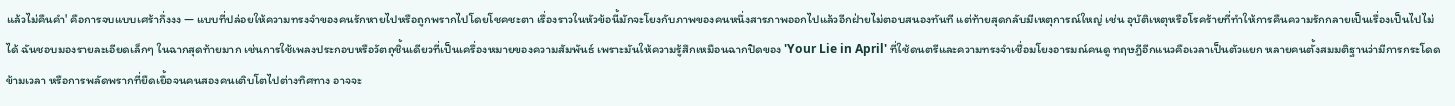แล้วไม่คืนคำ' คือการจบแบบเศร้ากึ่งงง — แบบที่ปล่อยให้ความทรงจำของคนรักหายไปหรือถูกพรากไปโดยโชคชะตา เรื่องราวในหัวข้อนี้มักจะโยงกับภาพของคนหนึ่งสารภาพออกไปแล้วอีกฝ่ายไม่ตอบสนองทันที แต่ท้ายสุดกลับมีเหตุการณ์ใหญ่ เช่น อุบัติเหตุหรือโรคร้ายที่ทำให้การคืนความรักกลายเป็นเรื่องเป็นไปไม่ได้ ฉันชอบมองรายละเอียดเล็กๆ ในฉากสุดท้ายมาก เช่นการใช้เพลงประกอบหรือวัตถุชิ้นเดียวที่เป็นเครื่องหมายของความสัมพันธ์ เพราะมันให้ความรู้สึกเหมือนฉากปิดของ 'Your Lie in April' ที่ใช้ดนตรีและความทรงจำเชื่อมโยงอารมณ์คนดู ทฤษฎีอีกแนวคือเวลาเป็นตัวแยก หลายคนตั้งสมมติฐานว่ามีการกระโดดข้ามเวลา หรือการพลัดพรากที่ยืดเยื้อจนคนสองคนเติบโตไปต่างทิศทาง อาจจะ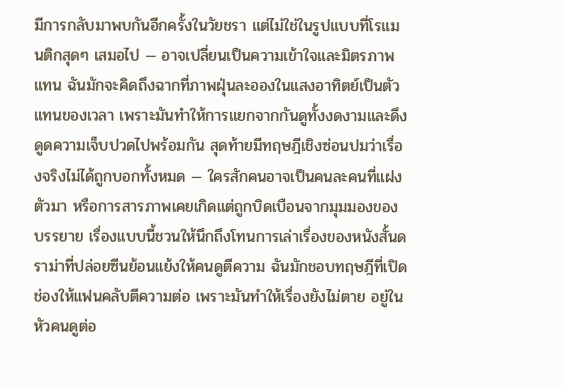มีการกลับมาพบกันอีกครั้งในวัยชรา แต่ไม่ใช่ในรูปแบบที่โรแมนติกสุดๆ เสมอไป — อาจเปลี่ยนเป็นความเข้าใจและมิตรภาพแทน ฉันมักจะคิดถึงฉากที่ภาพฝุ่นละอองในแสงอาทิตย์เป็นตัวแทนของเวลา เพราะมันทำให้การแยกจากกันดูทั้งงดงามและดึงดูดความเจ็บปวดไปพร้อมกัน สุดท้ายมีทฤษฎีเชิงซ่อนปมว่าเรื่องจริงไม่ได้ถูกบอกทั้งหมด — ใครสักคนอาจเป็นคนละคนที่แฝงตัวมา หรือการสารภาพเคยเกิดแต่ถูกบิดเบือนจากมุมมองของบรรยาย เรื่องแบบนี้ชวนให้นึกถึงโทนการเล่าเรื่องของหนังสั้นดราม่าที่ปล่อยซีนย้อนแย้งให้คนดูตีความ ฉันมักชอบทฤษฎีที่เปิดช่องให้แฟนคลับตีความต่อ เพราะมันทำให้เรื่องยังไม่ตาย อยู่ในหัวคนดูต่อ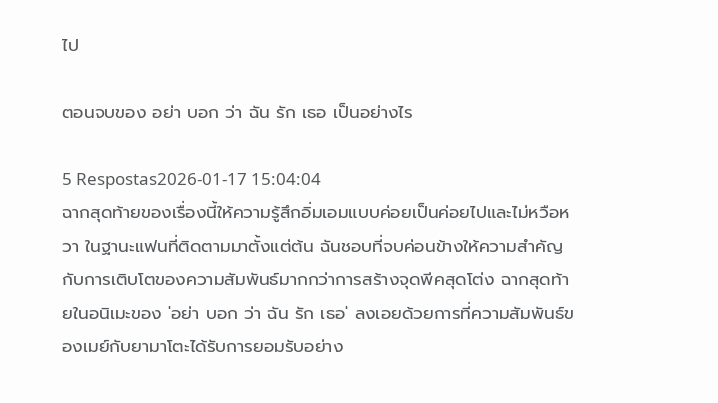ไป

ตอนจบของ อย่า บอก ว่า ฉัน รัก เธอ เป็นอย่างไร

5 Respostas2026-01-17 15:04:04
ฉากสุดท้ายของเรื่องนี้ให้ความรู้สึกอิ่มเอมแบบค่อยเป็นค่อยไปและไม่หวือหวา ในฐานะแฟนที่ติดตามมาตั้งแต่ต้น ฉันชอบที่จบค่อนข้างให้ความสำคัญกับการเติบโตของความสัมพันธ์มากกว่าการสร้างจุดพีคสุดโต่ง ฉากสุดท้ายในอนิเมะของ 'อย่า บอก ว่า ฉัน รัก เธอ' ลงเอยด้วยการที่ความสัมพันธ์ของเมย์กับยามาโตะได้รับการยอมรับอย่าง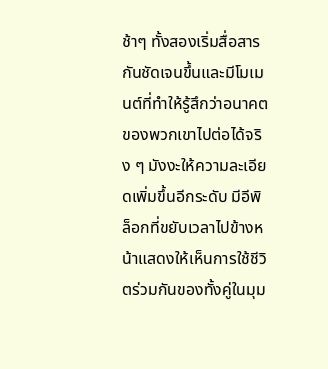ช้าๆ ทั้งสองเริ่มสื่อสารกันชัดเจนขึ้นและมีโมเมนต์ที่ทำให้รู้สึกว่าอนาคตของพวกเขาไปต่อได้จริง ๆ มังงะให้ความละเอียดเพิ่มขึ้นอีกระดับ มีอีพิล็อกที่ขยับเวลาไปข้างหน้าแสดงให้เห็นการใช้ชีวิตร่วมกันของทั้งคู่ในมุม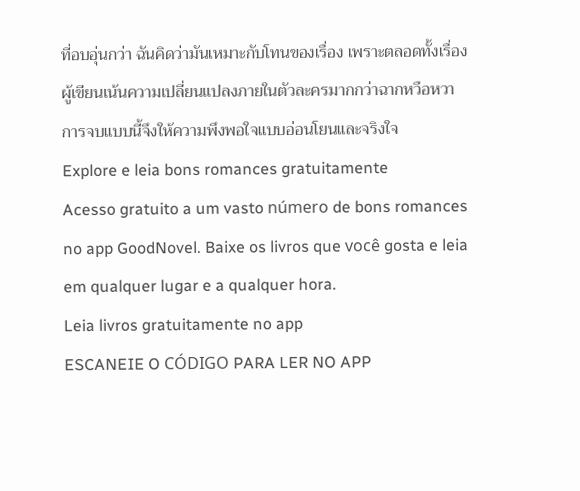ที่อบอุ่นกว่า ฉันคิดว่ามันเหมาะกับโทนของเรื่อง เพราะตลอดทั้งเรื่องผู้เขียนเน้นความเปลี่ยนแปลงภายในตัวละครมากกว่าฉากหวือหวา การจบแบบนี้จึงให้ความพึงพอใจแบบอ่อนโยนและจริงใจ
Explore e leia bons romances gratuitamente
Acesso gratuito a um vasto número de bons romances no app GoodNovel. Baixe os livros que você gosta e leia em qualquer lugar e a qualquer hora.
Leia livros gratuitamente no app
ESCANEIE O CÓDIGO PARA LER NO APP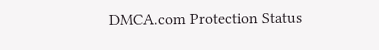DMCA.com Protection Status